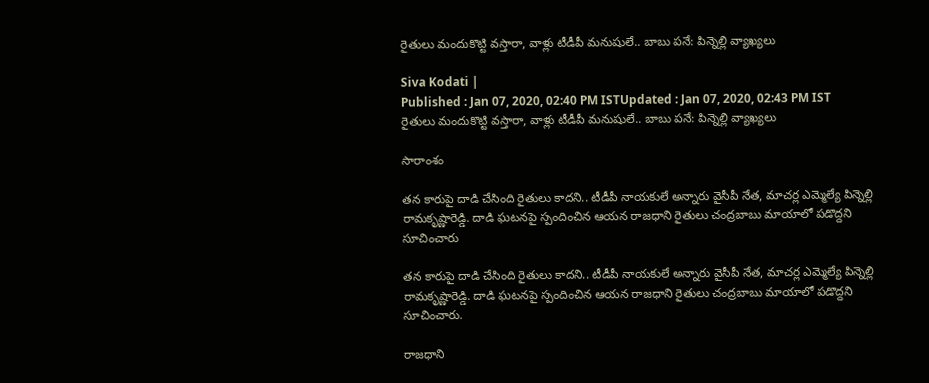రైతులు మందుకొట్టి వస్తారా, వాళ్లు టీడీపీ మనుషులే.. బాబు పనే: పిన్నెల్లి వ్యాఖ్యలు

Siva Kodati |
Published : Jan 07, 2020, 02:40 PM ISTUpdated : Jan 07, 2020, 02:43 PM IST
రైతులు మందుకొట్టి వస్తారా, వాళ్లు టీడీపీ మనుషులే.. బాబు పనే: పిన్నెల్లి వ్యాఖ్యలు

సారాంశం

తన కారుపై దాడి చేసింది రైతులు కాదని.. టీడీపీ నాయకులే అన్నారు వైసీపీ నేత, మాచర్ల ఎమ్మెల్యే పిన్నెల్లి రామకృష్ణారెడ్డి. దాడి ఘటనపై స్పందించిన ఆయన రాజధాని రైతులు చంద్రబాబు మాయాలో పడొద్దని సూచించారు

తన కారుపై దాడి చేసింది రైతులు కాదని.. టీడీపీ నాయకులే అన్నారు వైసీపీ నేత, మాచర్ల ఎమ్మెల్యే పిన్నెల్లి రామకృష్ణారెడ్డి. దాడి ఘటనపై స్పందించిన ఆయన రాజధాని రైతులు చంద్రబాబు మాయాలో పడొద్దని సూచించారు.

రాజధాని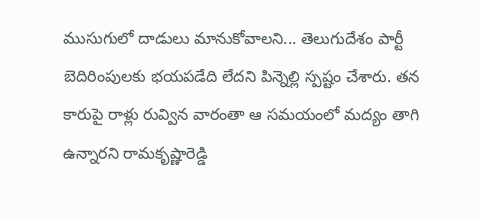ముసుగులో దాడులు మానుకోవాలని... తెలుగుదేశం పార్టీ బెదిరింపులకు భయపడేది లేదని పిన్నెల్లి స్పష్టం చేశారు. తన కారుపై రాళ్లు రువ్విన వారంతా ఆ సమయంలో మద్యం తాగి ఉన్నారని రామకృష్ణారెడ్డి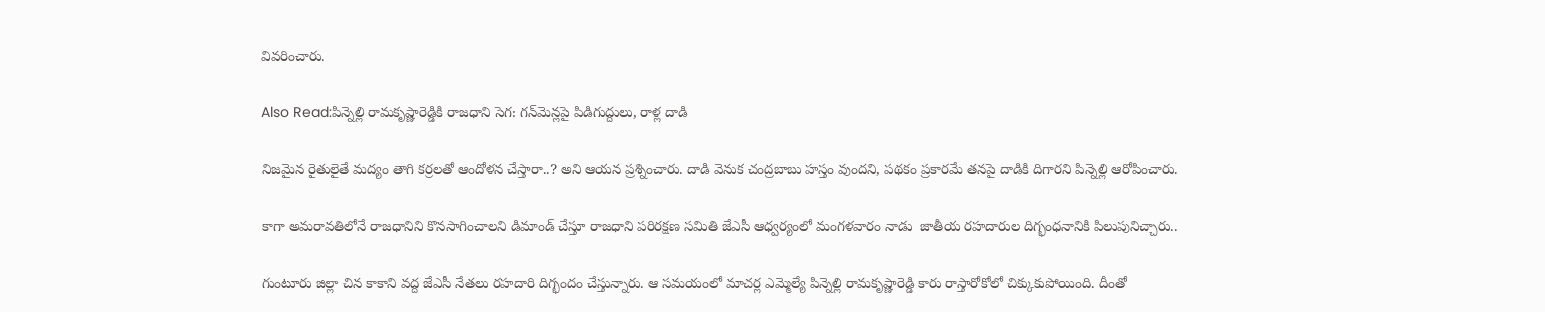వివరించారు.

Also Read:పిన్నెల్లి రామకృష్ణారెడ్డికి రాజధాని సెగ: గన్‌మెన్లపై పిడిగుద్దులు, రాళ్ల దాడి

నిజమైన రైతులైతే మద్యం తాగి కర్రలతో ఆందోళన చేస్తారా..? అని ఆయన ప్రశ్నించారు. దాడి వెనుక చంద్రబాబు హస్తం వుందని, పథకం ప్రకారమే తనపై దాడికి దిగారని పిన్నెల్లి ఆరోపించారు.

కాగా అమరావతిలోనే రాజధానిని కొనసాగించాలని డిమాండ్ చేస్తూ రాజధాని పరిరక్షణ సమితి జేఎసీ ఆధ్వర్యంలో మంగళవారం నాడు  జాతీయ రహదారుల దిగ్భంధనానికి పిలుపునిచ్చారు..

గుంటూరు జిల్లా చిన కాకాని వద్ద జేఎసీ నేతలు రహదారి దిగ్భందం చేస్తున్నారు. ఆ సమయంలో మాచర్ల ఎమ్మెల్యే పిన్నెల్లి రామకృష్ణారెడ్డి కారు రాస్తారోకోలో చిక్కుకుపోయింది. దీంతో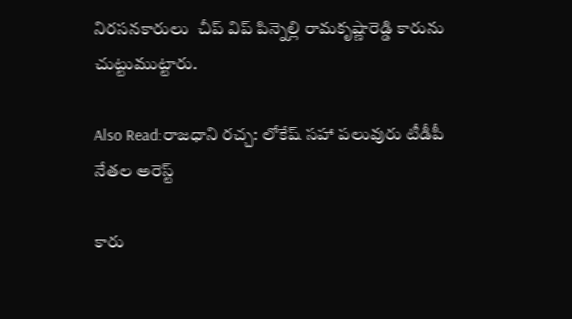నిరసనకారులు  చీప్ విప్ పిన్నెల్లి రామకృష్ణారెడ్డి కారును చుట్టుముట్టారు.

Also Read:రాజధాని రచ్చ: లోకేష్ సహా పలువురు టీడీపీ నేతల అరెస్ట్

కారు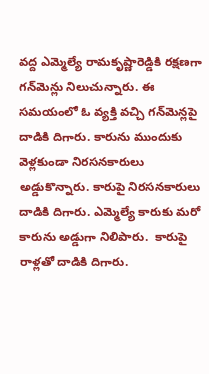వద్ద ఎమ్మెల్యే రామకృష్ణారెడ్డికి రక్షణగా గన్‌మెన్లు నిలుచున్నారు. ఈ సమయంలో ఓ వ్యక్తి వచ్చి గన్‌మెన్లపై దాడికి దిగారు. కారును ముందుకు వెళ్లకుండా నిరసనకారులు అడ్డుకొన్నారు. కారుపై నిరసనకారులు దాడికి దిగారు. ఎమ్మెల్యే కారుకు మరో కారును అడ్డుగా నిలిపారు.  కారుపై రాళ్లతో దాడికి దిగారు.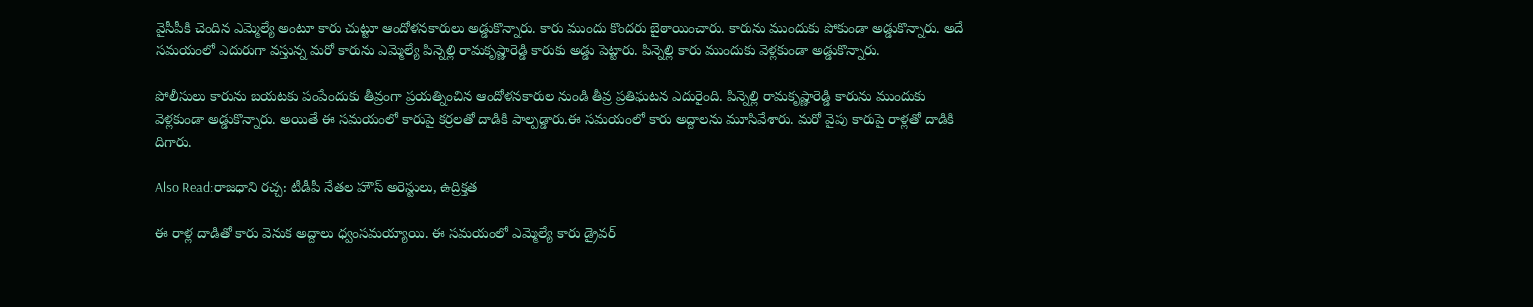వైసీపీకి చెందిన ఎమ్మెల్యే అంటూ కారు చుట్టూ ఆందోళనకారులు అడ్డుకొన్నారు. కారు ముందు కొందరు బైఠాయించారు. కారును ముందుకు పోకుండా అడ్డుకొన్నారు. అదే సమయంలో ఎదురుగా వస్తున్న మరో కారును ఎమ్మెల్యే పిన్నెల్లి రామకృష్ణారెడ్డి కారుకు అడ్డు పెట్టారు. పిన్నెల్లి కారు ముందుకు వెళ్లకుండా అడ్డుకొన్నారు.

పోలీసులు కారును బయటకు పంపేందుకు తీవ్రంగా ప్రయత్నించిన ఆందోళనకారుల నుండి తీవ్ర ప్రతిఘటన ఎదురైంది. పిన్నెల్లి రామకృష్ణారెడ్డి కారును ముందుకు వెళ్లకుండా అడ్డుకొన్నారు. అయితే ఈ సమయంలో కారుపై కర్రలతో దాడికి పాల్పడ్డారు.ఈ సమయంలో కారు అద్దాలను మూసివేశారు. మరో వైపు కారుపై రాళ్లతో దాడికి దిగారు.

Also Read:రాజధాని రచ్చ: టీడీపీ నేతల హౌస్‌ అరెస్టులు, ఉద్రిక్తత

ఈ రాళ్ల దాడితో కారు వెనుక అద్దాలు ధ్వంసమయ్యాయి. ఈ సమయంలో ఎమ్మెల్యే కారు డ్రైవర్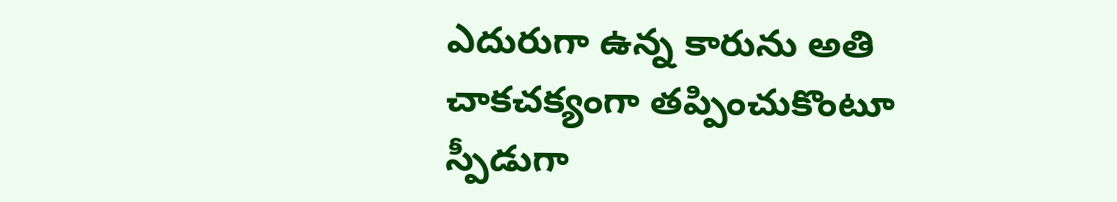ఎదురుగా ఉన్న కారును అతి చాకచక్యంగా తప్పించుకొంటూ స్పీడుగా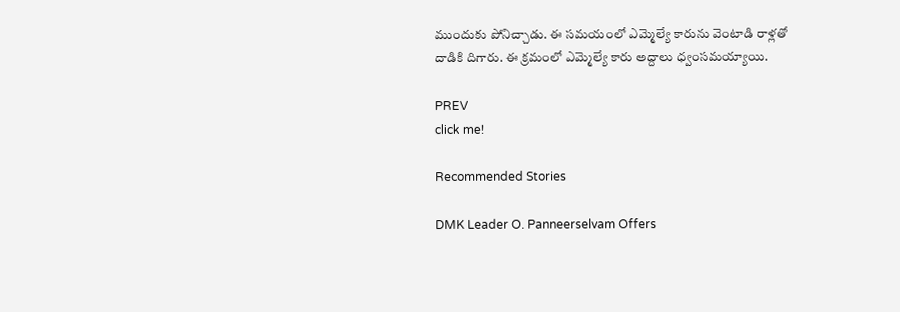ముందుకు పోనిచ్చాడు. ఈ సమయంలో ఎమ్మెల్యే కారును వెంటాడి రాళ్లతో దాడికి దిగారు. ఈ క్రమంలో ఎమ్మెల్యే కారు అద్దాలు ధ్వంసమయ్యాయి.

PREV
click me!

Recommended Stories

DMK Leader O. Panneerselvam Offers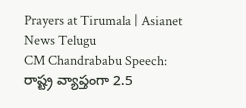Prayers at Tirumala | Asianet News Telugu
CM Chandrababu Speech: రాష్ట్ర వ్యాప్తంగా 2.5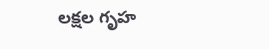లక్షల గృహ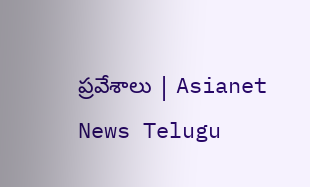ప్రవేశాలు | Asianet News Telugu